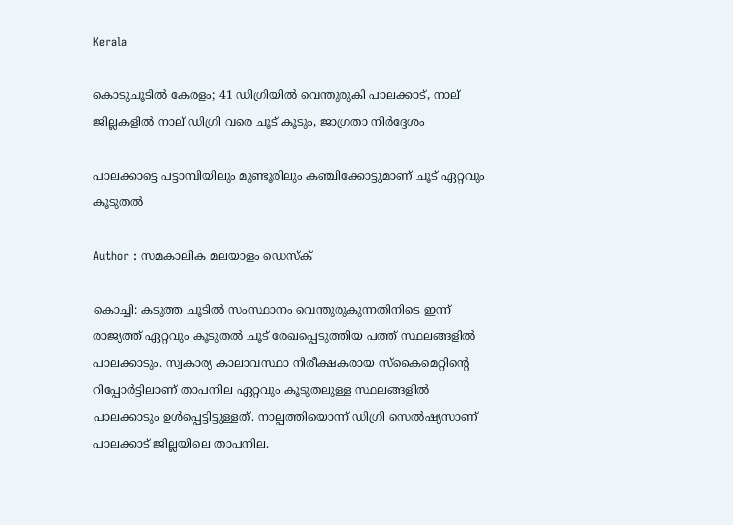Kerala

കൊടുചൂടില്‍ കേരളം; 41 ഡിഗ്രിയില്‍ വെന്തുരുകി പാലക്കാട്, നാല് ജില്ലകളില്‍ നാല് ഡിഗ്രി വരെ ചൂട് കൂടും, ജാഗ്രതാ നിര്‍ദ്ദേശം

പാലക്കാട്ടെ പട്ടാമ്പിയിലും മുണ്ടൂരിലും കഞ്ചിക്കോട്ടുമാണ് ചൂട് ഏറ്റവും കൂടുതല്‍

Author : സമകാലിക മലയാളം ഡെസ്ക്

കൊച്ചി: കടുത്ത ചൂടില്‍ സംസ്ഥാനം വെന്തുരുകുന്നതിനിടെ ഇന്ന് രാജ്യത്ത് ഏറ്റവും കൂടുതല്‍ ചൂട് രേഖപ്പെടുത്തിയ പത്ത് സ്ഥലങ്ങളില്‍ പാലക്കാടും. സ്വകാര്യ കാലാവസ്ഥാ നിരീക്ഷകരായ സ്‌കൈമെറ്റിന്റെ റിപ്പോര്‍ട്ടിലാണ് താപനില ഏറ്റവും കൂടുതലുള്ള സ്ഥലങ്ങളില്‍ പാലക്കാടും ഉള്‍പ്പെട്ടിട്ടുള്ളത്. നാല്പത്തിയൊന്ന് ഡിഗ്രി സെല്‍ഷ്യസാണ് പാലക്കാട് ജില്ലയിലെ താപനില.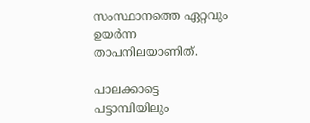സംസ്ഥാനത്തെ ഏറ്റവും ഉയര്‍ന്ന താപനിലയാണിത്.

പാലക്കാട്ടെ പട്ടാമ്പിയിലും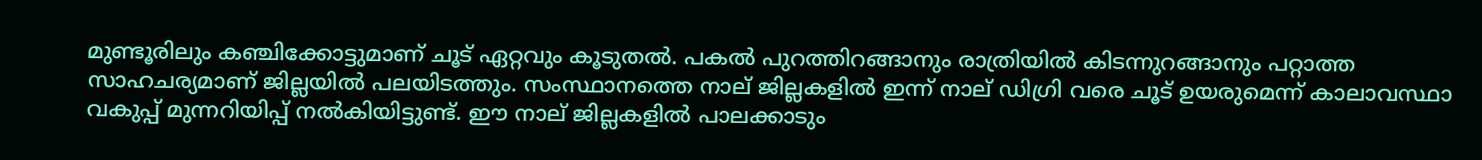മുണ്ടൂരിലും കഞ്ചിക്കോട്ടുമാണ് ചൂട് ഏറ്റവും കൂടുതല്‍. പകല്‍ പുറത്തിറങ്ങാനും രാത്രിയില്‍ കിടന്നുറങ്ങാനും പറ്റാത്ത സാഹചര്യമാണ് ജില്ലയില്‍ പലയിടത്തും. സംസ്ഥാനത്തെ നാല് ജില്ലകളില്‍ ഇന്ന് നാല് ഡിഗ്രി വരെ ചൂട് ഉയരുമെന്ന് കാലാവസ്ഥാ വകുപ്പ് മുന്നറിയിപ്പ് നല്‍കിയിട്ടുണ്ട്. ഈ നാല് ജില്ലകളില്‍ പാലക്കാടും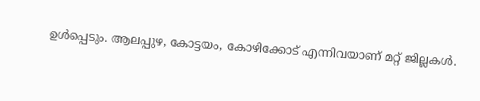ഉള്‍പ്പെടും. ആലപ്പുഴ, കോട്ടയം, കോഴിക്കോട് എന്നിവയാണ് മറ്റ് ജില്ലകള്‍.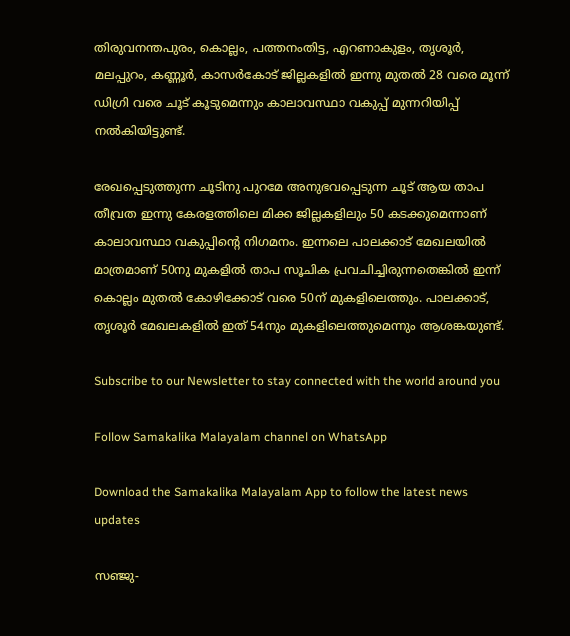തിരുവനന്തപുരം, കൊല്ലം, പത്തനംതിട്ട, എറണാകുളം, തൃശൂര്‍, മലപ്പുറം, കണ്ണൂര്‍, കാസര്‍കോട് ജില്ലകളില്‍ ഇന്നു മുതല്‍ 28 വരെ മൂന്ന് ഡിഗ്രി വരെ ചൂട് കൂടുമെന്നും കാലാവസ്ഥാ വകുപ്പ് മുന്നറിയിപ്പ് നല്‍കിയിട്ടുണ്ട്.

രേഖപ്പെടുത്തുന്ന ചൂടിനു പുറമേ അനുഭവപ്പെടുന്ന ചൂട് ആയ താപ തീവ്രത ഇന്നു കേരളത്തിലെ മിക്ക ജില്ലകളിലും 50 കടക്കുമെന്നാണ് കാലാവസ്ഥാ വകുപ്പിന്റെ നിഗമനം. ഇന്നലെ പാലക്കാട് മേഖലയില്‍ മാത്രമാണ് 50നു മുകളില്‍ താപ സൂചിക പ്രവചിച്ചിരുന്നതെങ്കില്‍ ഇന്ന് കൊല്ലം മുതല്‍ കോഴിക്കോട് വരെ 50ന് മുകളിലെത്തും. പാലക്കാട്, തൃശൂര്‍ മേഖലകളില്‍ ഇത് 54നും മുകളിലെത്തുമെന്നും ആശങ്കയുണ്ട്.

Subscribe to our Newsletter to stay connected with the world around you

Follow Samakalika Malayalam channel on WhatsApp

Download the Samakalika Malayalam App to follow the latest news updates

സഞ്ജു-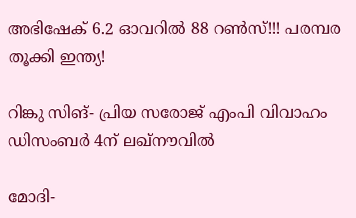അഭിഷേക് 6.2 ഓവറില്‍ 88 റണ്‍സ്!!! പരമ്പര തൂക്കി ഇന്ത്യ!

റിങ്കു സിങ്- പ്രിയ സരോജ് എംപി വിവാഹം ഡിസംബര്‍ 4ന് ലഖ്‌നൗവില്‍

മോദി-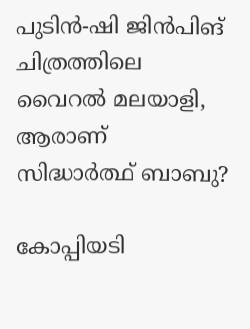പുടിന്‍-ഷി ജിന്‍പിങ് ചിത്രത്തിലെ വൈറല്‍ മലയാളി, ആരാണ് സിദ്ധാര്‍ത്ഥ് ബാബു?

കോപ്പിയടി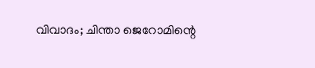വിവാദം; ചിന്താ ജെറോമിന്റെ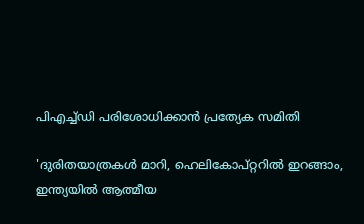പിഎച്ച്ഡി പരിശോധിക്കാൻ പ്രത്യേക സമിതി

'ദുരിതയാത്രകള്‍ മാറി, ഹെലികോപ്റ്ററില്‍ ഇറങ്ങാം, ഇന്ത്യയില്‍ ആത്മീയ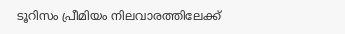ടൂറിസം പ്രീമിയം നിലവാരത്തിലേക്ക്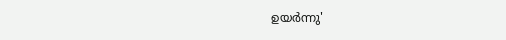ഉയര്‍ന്നു'